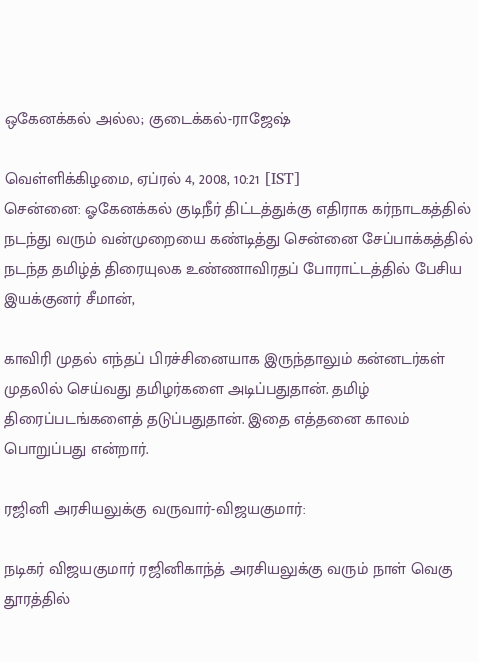ஒகேனக்கல் அல்ல; குடைக்கல்-ராஜேஷ்

வெள்ளிக்கிழமை, ஏப்ரல் 4, 2008, 10:21 [IST]
சென்னை: ஓகேனக்கல் குடிநீர் திட்டத்துக்கு எதிராக கர்நாடகத்தில் நடந்து வரும் வன்முறையை கண்டித்து சென்னை சேப்பாக்கத்தில் நடந்த தமிழ்த் திரையுலக உண்ணாவிரதப் போராட்டத்தில் பேசிய இயக்குனர் சீமான்,

காவிரி முதல் எந்தப் பிரச்சினையாக இருந்தாலும் கன்னடர்கள் முதலில் செய்வது தமிழர்களை அடிப்பதுதான். தமிழ் திரைப்படங்களைத் தடுப்பதுதான். இதை எத்தனை காலம் பொறுப்பது என்றார்.

ரஜினி அரசியலுக்கு வருவார்-விஜயகுமார்:

நடிகர் விஜயகுமார் ரஜினிகாந்த் அரசியலுக்கு வரும் நாள் வெகு தூரத்தில்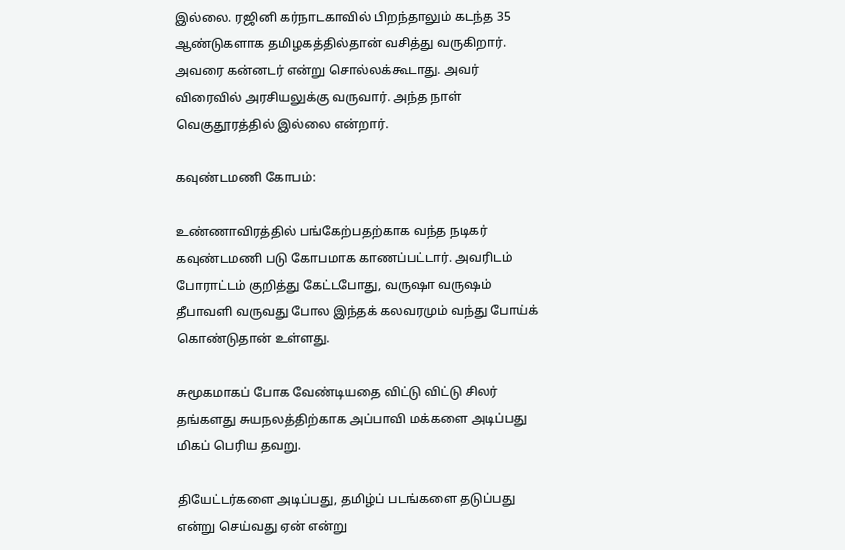இல்லை. ரஜினி கர்நாடகாவில் பிறந்தாலும் கடந்த 35 ஆண்டுகளாக தமிழகத்தில்தான் வசித்து வருகிறார். அவரை கன்னடர் என்று சொல்லக்கூடாது. அவர் விரைவில் அரசியலுக்கு வருவார். அந்த நாள் வெகுதூரத்தில் இல்லை என்றார்.

கவுண்டமணி கோபம்:

உண்ணாவிரத்தில் பங்கேற்பதற்காக வந்த நடிகர் கவுண்டமணி படு கோபமாக காணப்பட்டார். அவரிடம் போராட்டம் குறித்து கேட்டபோது, வருஷா வருஷம் தீபாவளி வருவது போல இந்தக் கலவரமும் வந்து போய்க் கொண்டுதான் உள்ளது.

சுமூகமாகப் போக வேண்டியதை விட்டு விட்டு சிலர் தங்களது சுயநலத்திற்காக அப்பாவி மக்களை அடிப்பது மிகப் பெரிய தவறு.

தியேட்டர்களை அடிப்பது, தமிழ்ப் படங்களை தடுப்பது என்று செய்வது ஏன் என்று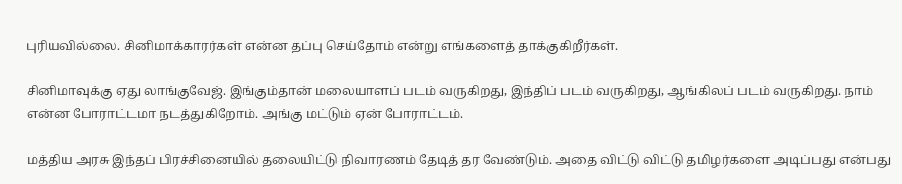புரியவில்லை. சினிமாக்காரர்கள் என்ன தப்பு செய்தோம் என்று எங்களைத் தாக்குகிறீர்கள்.

சினிமாவுக்கு ஏது லாங்குவேஜ். இங்கும்தான் மலையாளப் படம் வருகிறது, இந்திப் படம் வருகிறது, ஆங்கிலப் படம் வருகிறது. நாம் என்ன போராட்டமா நடத்துகிறோம். அங்கு மட்டும் ஏன் போராட்டம்.

மத்திய அரசு இந்தப் பிரச்சினையில் தலையிட்டு நிவாரணம் தேடித் தர வேண்டும். அதை விட்டு விட்டு தமிழர்களை அடிப்பது என்பது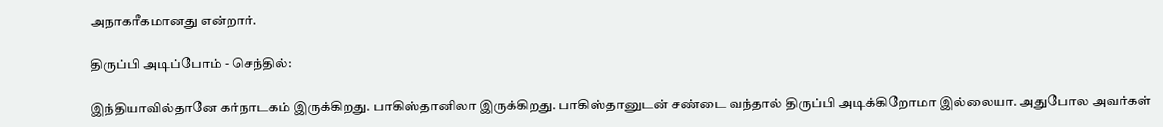அநாகரீகமானது என்றார்.

திருப்பி அடிப்போம் - செந்தில்:

இந்தியாவில்தானே கர்நாடகம் இருக்கிறது. பாகிஸ்தானிலா இருக்கிறது. பாகிஸ்தானுடன் சண்டை வந்தால் திருப்பி அடிக்கிறோமா இல்லையா. அதுபோல அவர்கள்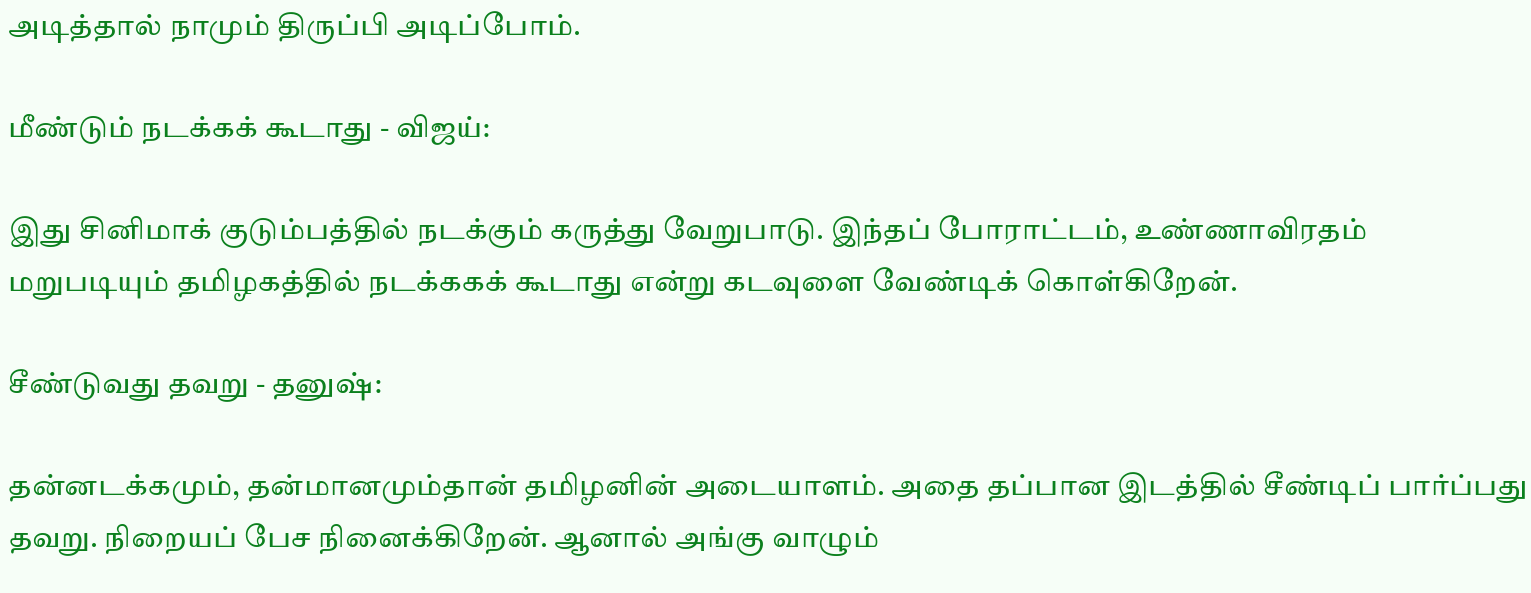அடித்தால் நாமும் திருப்பி அடிப்போம்.

மீண்டும் நடக்கக் கூடாது - விஜய்:

இது சினிமாக் குடும்பத்தில் நடக்கும் கருத்து வேறுபாடு. இந்தப் போராட்டம், உண்ணாவிரதம் மறுபடியும் தமிழகத்தில் நடக்ககக் கூடாது என்று கடவுளை வேண்டிக் கொள்கிறேன்.

சீண்டுவது தவறு - தனுஷ்:

தன்னடக்கமும், தன்மானமும்தான் தமிழனின் அடையாளம். அதை தப்பான இடத்தில் சீண்டிப் பார்ப்பது தவறு. நிறையப் பேச நினைக்கிறேன். ஆனால் அங்கு வாழும்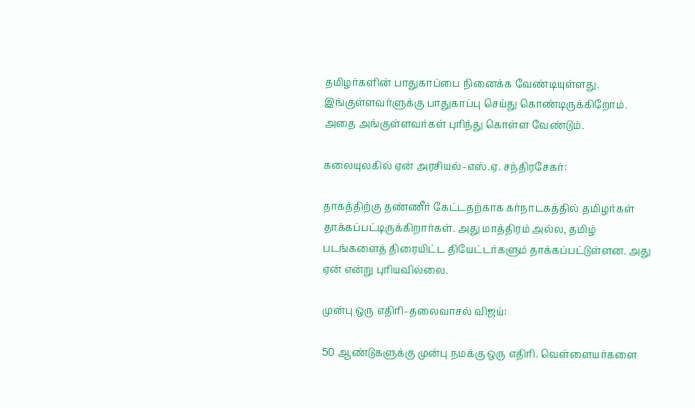தமிழர்களின் பாதுகாப்பை நினைக்க வேண்டியுள்ளது. இங்குள்ளவர்ளுக்கு பாதுகாப்பு செய்து கொண்டிருக்கிறோம். அதை அங்குள்ளவர்கள் புரிந்து கொள்ள வேண்டும்.

கலையுலகில் ஏன் அரசியல்-எஸ்.ஏ. சந்திரசேகர்:

தாகத்திற்கு தண்ணீர் கேட்டதற்காக கர்நாடகத்தில் தமிழர்கள் தாக்கப்பட்டிருக்கிறார்கள். அது மாத்திரம் அல்ல, தமிழ் படங்களைத் திரையிட்ட தியேட்டர்களும் தாக்கப்பட்டுள்ளன. அது ஏன் என்று புரியவில்லை.

முன்பு ஒரு எதிரி-தலைவாசல் விஜய்:

50 ஆண்டுகளுக்கு முன்பு நமக்கு ஒரு எதிரி. வெள்ளையர்களை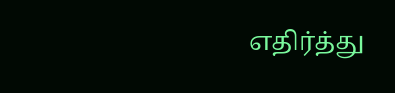எதிர்த்து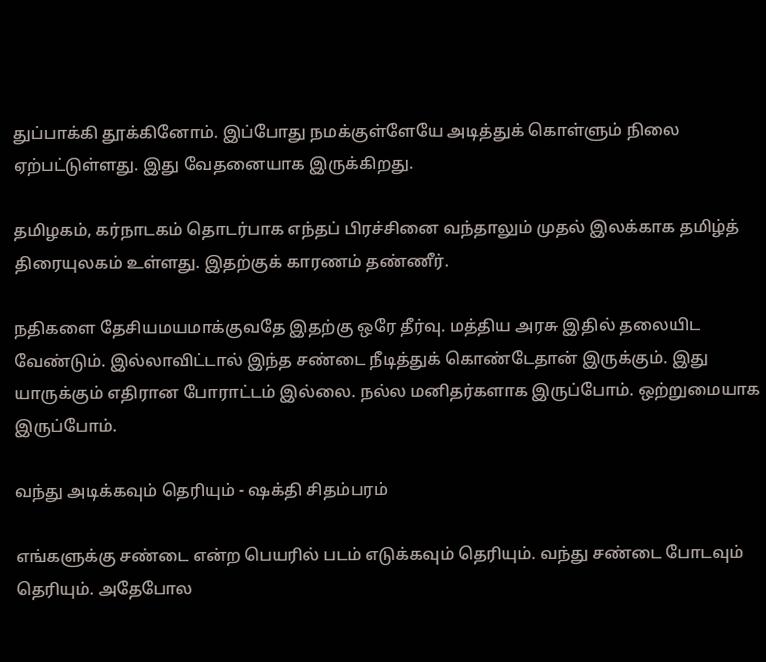துப்பாக்கி தூக்கினோம். இப்போது நமக்குள்ளேயே அடித்துக் கொள்ளும் நிலை ஏற்பட்டுள்ளது. இது வேதனையாக இருக்கிறது.

தமிழகம், கர்நாடகம் தொடர்பாக எந்தப் பிரச்சினை வந்தாலும் முதல் இலக்காக தமிழ்த் திரையுலகம் உள்ளது. இதற்குக் காரணம் தண்ணீர்.

நதிகளை தேசியமயமாக்குவதே இதற்கு ஒரே தீர்வு. மத்திய அரசு இதில் தலையிட வேண்டும். இல்லாவிட்டால் இந்த சண்டை நீடித்துக் கொண்டேதான் இருக்கும். இது யாருக்கும் எதிரான போராட்டம் இல்லை. நல்ல மனிதர்களாக இருப்போம். ஒற்றுமையாக இருப்போம்.

வந்து அடிக்கவும் தெரியும் - ஷக்தி சிதம்பரம்

எங்களுக்கு சண்டை என்ற பெயரில் படம் எடுக்கவும் தெரியும். வந்து சண்டை போடவும் தெரியும். அதேபோல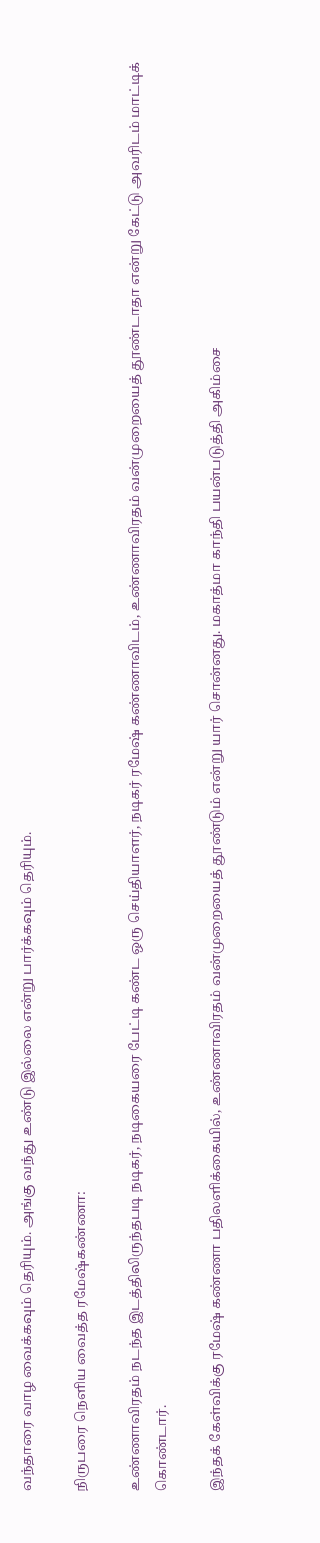வந்தாரை வாழ வைக்கவும் தெரியும். அங்கு வந்து உண்டு இல்லை என்று பார்க்கவும் தெரியும்.

நிருபரை நெளிய வைத்த ரமேஷ்கண்ணா:

உண்ணாவிரதம் நடந்த இடத்திலிருந்தபடி நடிகர், நடிகையரை பேட்டி கண்ட ஒரு செய்தியாளர், நடிகர் ரமேஷ் கண்ணாவிடம், உண்ணாவிரதம் வன்முறையைத் தூண்டாதா என்று கேட்டு அவரிடம் மாட்டிக் கொண்டார்.

இந்தக் கேள்விக்கு ரமேஷ் கண்ணா பதிலளிக்கையில், உண்ணாவிரதம் வன்முறையைத் தூண்டும் என்று யார் சொன்னது. மகாத்மா காந்தி பயன்படுத்தி அகிம்சை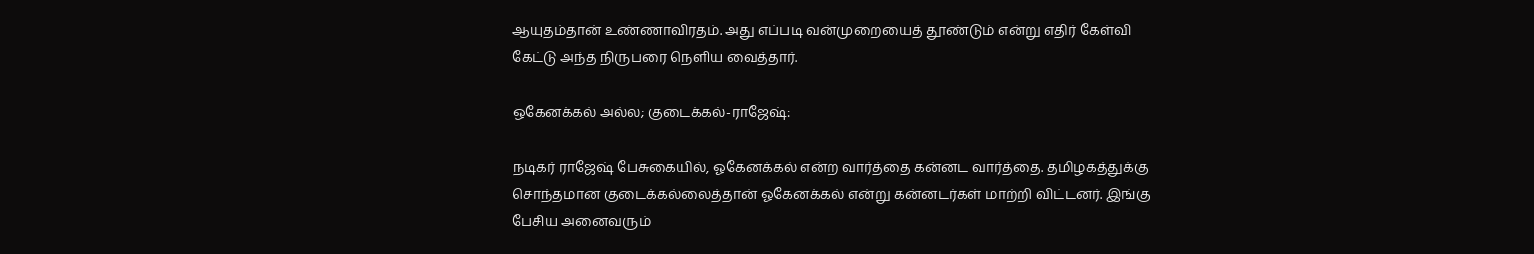ஆயுதம்தான் உண்ணாவிரதம். அது எப்படி வன்முறையைத் தூண்டும் என்று எதிர் கேள்வி கேட்டு அந்த நிருபரை நெளிய வைத்தார்.

ஒகேனக்கல் அல்ல; குடைக்கல்-ராஜேஷ்:

நடிகர் ராஜேஷ் பேசுகையில், ஓகேனக்கல் என்ற வார்த்தை கன்னட வார்த்தை. தமிழகத்துக்கு சொந்தமான குடைக்கல்லைத்தான் ஓகேனக்கல் என்று கன்னடர்கள் மாற்றி விட்டனர். இங்கு பேசிய அனைவரும்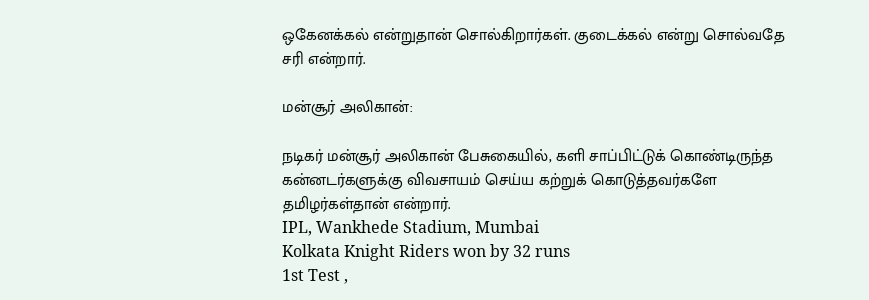ஒகேனக்கல் என்றுதான் சொல்கிறார்கள். குடைக்கல் என்று சொல்வதே சரி என்றார்.

மன்சூர் அலிகான்:

நடிகர் மன்சூர் அலிகான் பேசுகையில், களி சாப்பிட்டுக் கொண்டிருந்த கன்னடர்களுக்கு விவசாயம் செய்ய கற்றுக் கொடுத்தவர்களே தமிழர்கள்தான் என்றார்.
IPL, Wankhede Stadium, Mumbai
Kolkata Knight Riders won by 32 runs
1st Test ,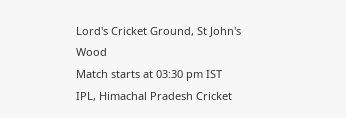Lord's Cricket Ground, St John's Wood
Match starts at 03:30 pm IST
IPL, Himachal Pradesh Cricket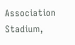Association Stadium,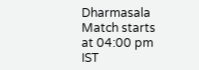Dharmasala
Match starts at 04:00 pm IST